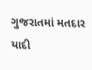ગુજરાતમાં મતદાર યાદી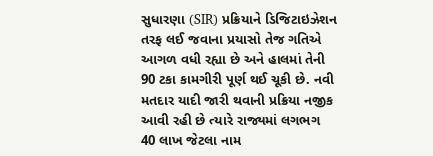સુધારણા (SIR) પ્રક્રિયાને ડિજિટાઇઝેશન તરફ લઈ જવાના પ્રયાસો તેજ ગતિએ આગળ વધી રહ્યા છે અને હાલમાં તેની 90 ટકા કામગીરી પૂર્ણ થઈ ચૂકી છે. નવી મતદાર યાદી જારી થવાની પ્રક્રિયા નજીક આવી રહી છે ત્યારે રાજ્યમાં લગભગ 40 લાખ જેટલા નામ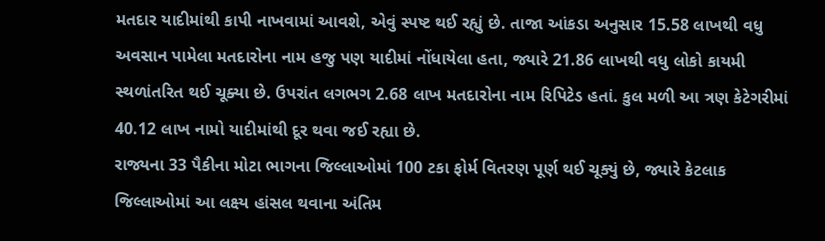મતદાર યાદીમાંથી કાપી નાખવામાં આવશે, એવું સ્પષ્ટ થઈ રહ્યું છે. તાજા આંકડા અનુસાર 15.58 લાખથી વધુ અવસાન પામેલા મતદારોના નામ હજુ પણ યાદીમાં નોંધાયેલા હતા, જ્યારે 21.86 લાખથી વધુ લોકો કાયમી સ્થળાંતરિત થઈ ચૂક્યા છે. ઉપરાંત લગભગ 2.68 લાખ મતદારોના નામ રિપિટેડ હતાં. કુલ મળી આ ત્રણ કેટેગરીમાં 40.12 લાખ નામો યાદીમાંથી દૂર થવા જઈ રહ્યા છે.
રાજ્યના 33 પૈકીના મોટા ભાગના જિલ્લાઓમાં 100 ટકા ફોર્મ વિતરણ પૂર્ણ થઈ ચૂક્યું છે, જ્યારે કેટલાક જિલ્લાઓમાં આ લક્ષ્ય હાંસલ થવાના અંતિમ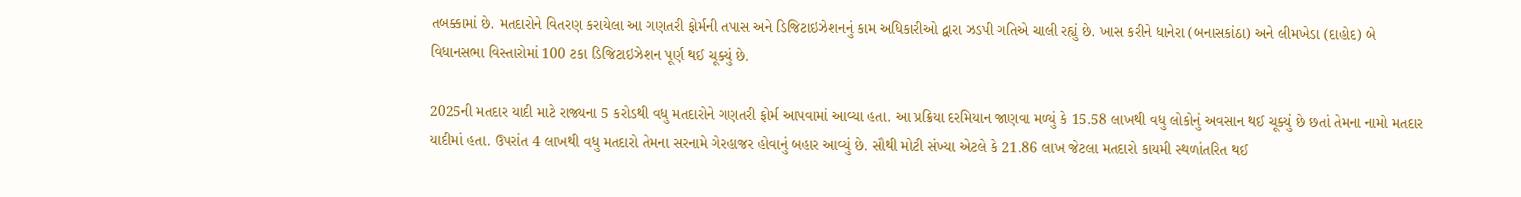તબક્કામાં છે. મતદારોને વિતરણ કરાયેલા આ ગણતરી ફોર્મની તપાસ અને ડિજિટાઇઝેશનનું કામ અધિકારીઓ દ્વારા ઝડપી ગતિએ ચાલી રહ્યું છે. ખાસ કરીને ધાનેરા (બનાસકાંઠા) અને લીમખેડા (દાહોદ) બે વિધાનસભા વિસ્તારોમાં 100 ટકા ડિજિટાઇઝેશન પૂર્ણ થઈ ચૂક્યું છે.

2025ની મતદાર યાદી માટે રાજ્યના 5 કરોડથી વધુ મતદારોને ગણતરી ફોર્મ આપવામાં આવ્યા હતા. આ પ્રક્રિયા દરમિયાન જાણવા મળ્યું કે 15.58 લાખથી વધુ લોકોનું અવસાન થઈ ચૂક્યું છે છતાં તેમના નામો મતદાર યાદીમાં હતા. ઉપરાંત 4 લાખથી વધુ મતદારો તેમના સરનામે ગેરહાજર હોવાનું બહાર આવ્યું છે. સૌથી મોટી સંખ્યા એટલે કે 21.86 લાખ જેટલા મતદારો કાયમી સ્થળાંતરિત થઈ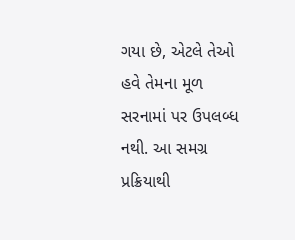ગયા છે, એટલે તેઓ હવે તેમના મૂળ સરનામાં પર ઉપલબ્ધ નથી. આ સમગ્ર પ્રક્રિયાથી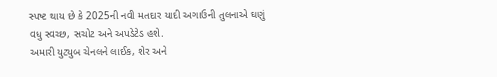સ્પષ્ટ થાય છે કે 2025ની નવી મતદાર યાદી અગાઉની તુલનાએ ઘણું વધુ સ્વચ્છ, સચોટ અને અપડેટેડ હશે.
અમારી યુટ્યુબ ચેનલને લાઈક, શેર અને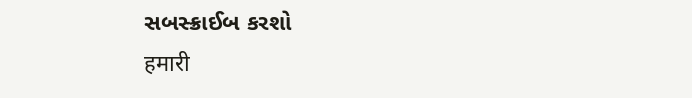સબસ્ક્રાઈબ કરશો
हमारी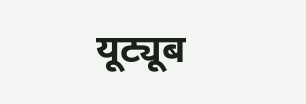यूट्यूब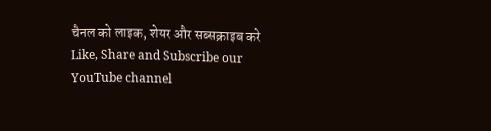चैनल को लाइक, शेयर और सब्सक्राइब करे
Like, Share and Subscribe our YouTube channel